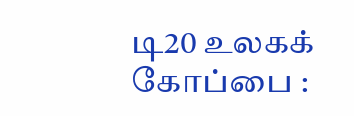டி20 உலகக் கோப்பை :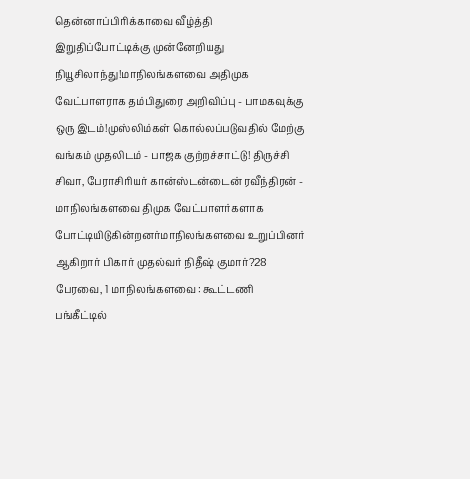தென்னாப்பிரிக்காவை வீழ்த்தி இறுதிப்போட்டிக்கு முன்னேறியது நியூசிலாந்து!மாநிலங்களவை அதிமுக வேட்பாளராக தம்பிதுரை அறிவிப்பு - பாமகவுக்கு ஒரு இடம்!முஸ்லிம்கள் கொல்லப்படுவதில் மேற்கு வங்கம் முதலிடம் - பாஜக குற்றச்சாட்டு! திருச்சி சிவா, பேராசிரியர் கான்ஸ்டன்டைன் ரவீந்திரன் - மாநிலங்களவை திமுக வேட்பாளர்களாக போட்டியிடுகின்றனர்மாநிலங்களவை உறுப்பினர் ஆகிறார் பிகார் முதல்வர் நிதீஷ் குமார்?28 பேரவை, 1 மாநிலங்களவை : கூட்டணி பங்கீட்டில்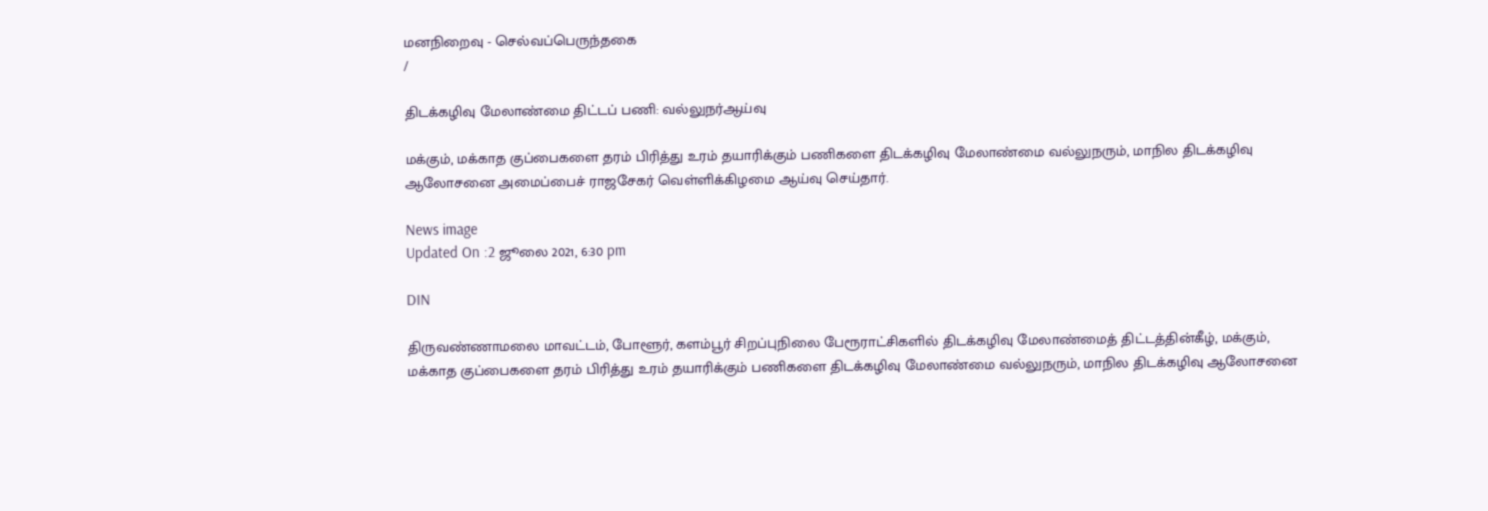மனநிறைவு - செல்வப்பெருந்தகை
/

திடக்கழிவு மேலாண்மை திட்டப் பணி: வல்லுநர்ஆய்வு

மக்கும், மக்காத குப்பைகளை தரம் பிரித்து உரம் தயாரிக்கும் பணிகளை திடக்கழிவு மேலாண்மை வல்லுநரும், மாநில திடக்கழிவு ஆலோசனை அமைப்பைச் ராஜசேகர் வெள்ளிக்கிழமை ஆய்வு செய்தார்.

News image
Updated On :2 ஜூலை 2021, 6:30 pm

DIN

திருவண்ணாமலை மாவட்டம், போளூர், களம்பூர் சிறப்புநிலை பேரூராட்சிகளில் திடக்கழிவு மேலாண்மைத் திட்டத்தின்கீழ், மக்கும், மக்காத குப்பைகளை தரம் பிரித்து உரம் தயாரிக்கும் பணிகளை திடக்கழிவு மேலாண்மை வல்லுநரும், மாநில திடக்கழிவு ஆலோசனை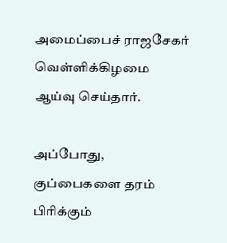அமைப்பைச் ராஜசேகர் வெள்ளிக்கிழமை ஆய்வு செய்தார்.

அப்போது, குப்பைகளை தரம் பிரிக்கும்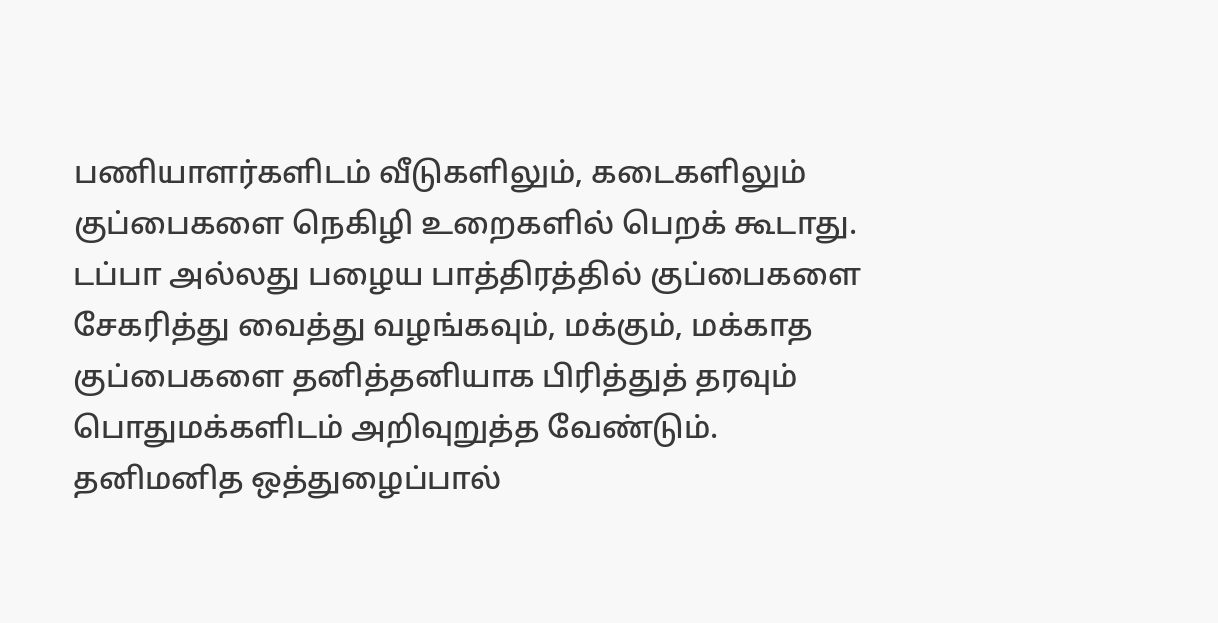பணியாளர்களிடம் வீடுகளிலும், கடைகளிலும் குப்பைகளை நெகிழி உறைகளில் பெறக் கூடாது. டப்பா அல்லது பழைய பாத்திரத்தில் குப்பைகளை சேகரித்து வைத்து வழங்கவும், மக்கும், மக்காத குப்பைகளை தனித்தனியாக பிரித்துத் தரவும் பொதுமக்களிடம் அறிவுறுத்த வேண்டும். தனிமனித ஒத்துழைப்பால்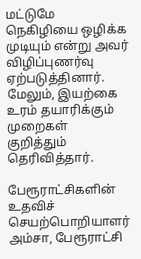மட்டுமே நெகிழியை ஒழிக்க முடியும் என்று அவர் விழிப்புணர்வு ஏற்படுத்தினார். மேலும், இயற்கை உரம் தயாரிக்கும் முறைகள் குறித்தும் தெரிவித்தார்.

பேரூராட்சிகளின் உதவிச் செயற்பொறியாளர் அம்சா, பேரூராட்சி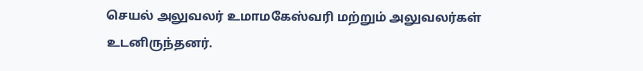செயல் அலுவலர் உமாமகேஸ்வரி மற்றும் அலுவலர்கள் உடனிருந்தனர்.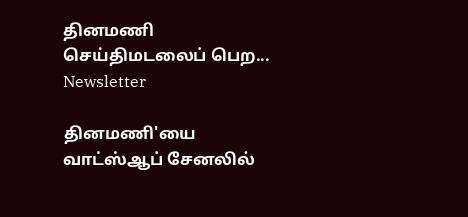தினமணி செய்திமடலைப் பெற... Newsletter

தினமணி'யை வாட்ஸ்ஆப் சேனலில்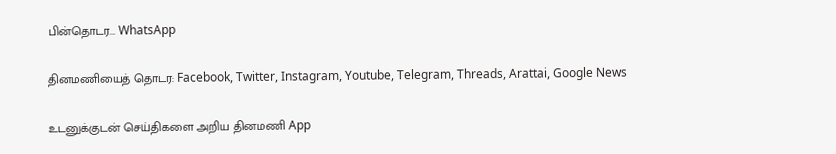பின்தொடர... WhatsApp

தினமணியைத் தொடர: Facebook, Twitter, Instagram, Youtube, Telegram, Threads, Arattai, Google News

உடனுக்குடன் செய்திகளை அறிய தினமணி App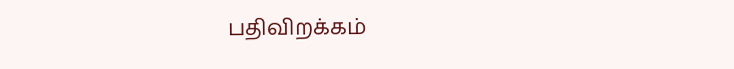பதிவிறக்கம்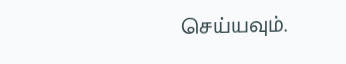செய்யவும்.